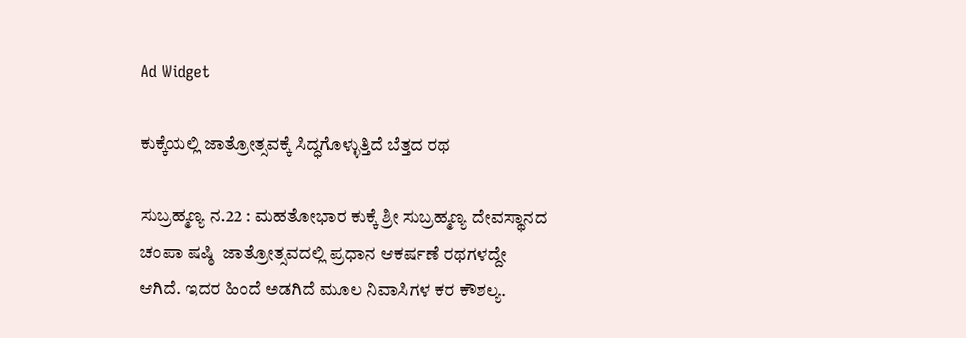Ad Widget

ಕುಕ್ಕೆಯಲ್ಲಿ ಜಾತ್ರೋತ್ಸವಕ್ಕೆ ಸಿದ್ಧಗೊಳ್ಳುತ್ತಿದೆ ಬೆತ್ತದ ರಥ

ಸುಬ್ರಹ್ಮಣ್ಯ ನ.22 : ಮಹತೋಭಾರ ಕುಕ್ಕೆ ಶ್ರೀ ಸುಬ್ರಹ್ಮಣ್ಯ ದೇವಸ್ಥಾನದ ಚಂಪಾ ಷಷ್ಠಿ  ಜಾತ್ರೋತ್ಸವದಲ್ಲಿ ಪ್ರಧಾನ ಆಕರ್ಷಣೆ ರಥಗಳದ್ದೇ ಆಗಿದೆ. ಇದರ ಹಿಂದೆ ಅಡಗಿದೆ ಮೂಲ ನಿವಾಸಿಗಳ ಕರ ಕೌಶಲ್ಯ.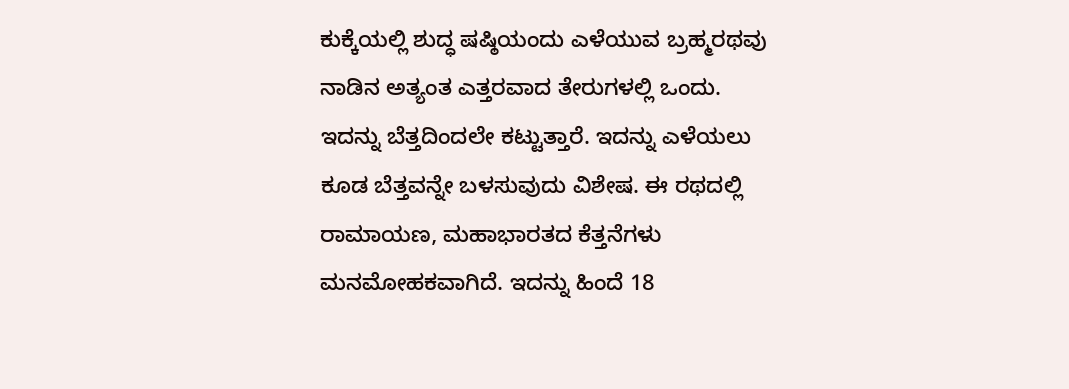ಕುಕ್ಕೆಯಲ್ಲಿ ಶುದ್ಧ ಷಷ್ಠಿಯಂದು ಎಳೆಯುವ ಬ್ರಹ್ಮರಥವು ನಾಡಿನ ಅತ್ಯಂತ ಎತ್ತರವಾದ ತೇರುಗಳಲ್ಲಿ ಒಂದು. ಇದನ್ನು ಬೆತ್ತದಿಂದಲೇ ಕಟ್ಟುತ್ತಾರೆ. ಇದನ್ನು ಎಳೆಯಲು ಕೂಡ ಬೆತ್ತವನ್ನೇ ಬಳಸುವುದು ವಿಶೇಷ. ಈ ರಥದಲ್ಲಿ ರಾಮಾಯಣ, ಮಹಾಭಾರತದ ಕೆತ್ತನೆಗಳು ಮನಮೋಹಕವಾಗಿದೆ. ಇದನ್ನು ಹಿಂದೆ 18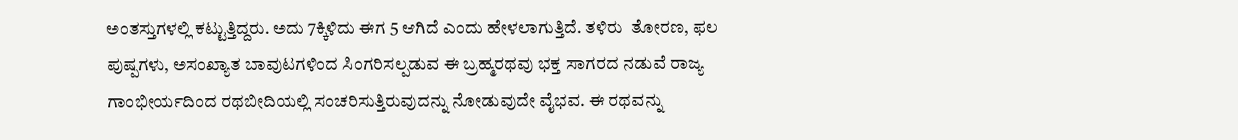ಅಂತಸ್ತುಗಳಲ್ಲಿ ಕಟ್ಟುತ್ತಿದ್ದರು. ಅದು 7ಕ್ಕಿಳಿದು ಈಗ 5 ಆಗಿದೆ ಎಂದು ಹೇಳಲಾಗುತ್ತಿದೆ. ತಳಿರು  ತೋರಣ, ಫಲ ಪುಷ್ಪಗಳು, ಅಸಂಖ್ಯಾತ ಬಾವುಟಗಳಿಂದ ಸಿಂಗರಿಸಲ್ಪಡುವ ಈ ಬ್ರಹ್ಮರಥವು ಭಕ್ತ ಸಾಗರದ ನಡುವೆ ರಾಜ್ಯ ಗಾಂಭೀರ್ಯದಿಂದ ರಥಬೀದಿಯಲ್ಲಿ ಸಂಚರಿಸುತ್ತಿರುವುದನ್ನು ನೋಡುವುದೇ ವೈಭವ. ಈ ರಥವನ್ನು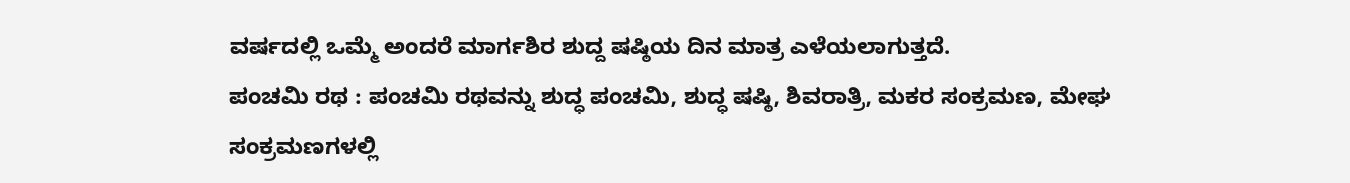ವರ್ಷದಲ್ಲಿ ಒಮ್ಮೆ ಅಂದರೆ ಮಾರ್ಗಶಿರ ಶುದ್ದ ಷಷ್ಠಿಯ ದಿನ ಮಾತ್ರ ಎಳೆಯಲಾಗುತ್ತದೆ.
ಪಂಚಮಿ ರಥ : ಪಂಚಮಿ ರಥವನ್ನು ಶುದ್ಧ ಪಂಚಮಿ, ಶುದ್ಧ ಷಷ್ಠಿ, ಶಿವರಾತ್ರಿ, ಮಕರ ಸಂಕ್ರಮಣ, ಮೇಘ ಸಂಕ್ರಮಣಗಳಲ್ಲಿ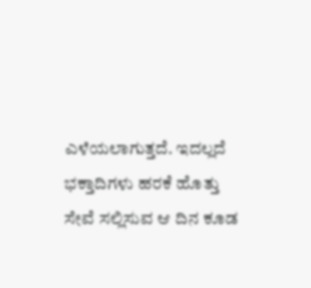ಎಳೆಯಲಾಗುತ್ತದೆ. ಇದಲ್ಲದೆ ಭಕ್ತಾದಿಗಳು ಹರಕೆ ಹೊತ್ತು ಸೇವೆ ಸಲ್ಲಿಸುವ ಆ ದಿನ ಕೂಡ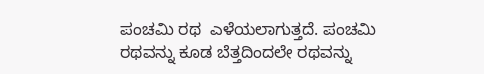ಪಂಚಮಿ ರಥ  ಎಳೆಯಲಾಗುತ್ತದೆ. ಪಂಚಮಿ ರಥವನ್ನು ಕೂಡ ಬೆತ್ತದಿಂದಲೇ ರಥವನ್ನು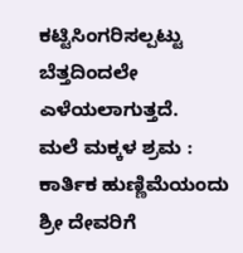ಕಟ್ಟಿಸಿಂಗರಿಸಲ್ಪಟ್ಟು ಬೆತ್ತದಿಂದಲೇ ಎಳೆಯಲಾಗುತ್ತದೆ.
ಮಲೆ ಮಕ್ಕಳ ಶ್ರಮ : ಕಾರ್ತಿಕ ಹುಣ್ಣಿಮೆಯಂದು ಶ್ರೀ ದೇವರಿಗೆ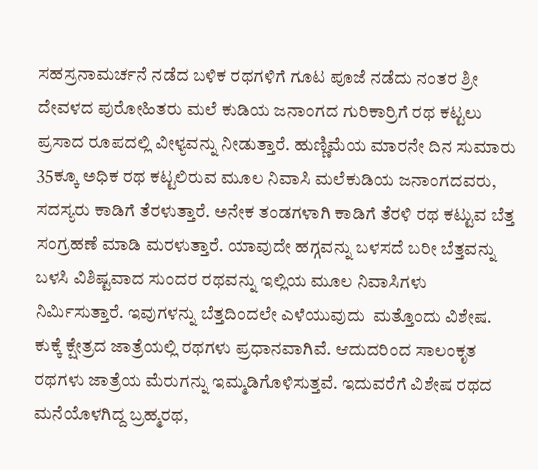ಸಹಸ್ರನಾಮರ್ಚನೆ ನಡೆದ ಬಳಿಕ ರಥಗಳಿಗೆ ಗೂಟ ಪೂಜೆ ನಡೆದು ನಂತರ ಶ್ರೀ ದೇವಳದ ಪುರೋಹಿತರು ಮಲೆ ಕುಡಿಯ ಜನಾಂಗದ ಗುರಿಕಾರ್ರಿಗೆ ರಥ ಕಟ್ಟಲು ಪ್ರಸಾದ ರೂಪದಲ್ಲಿ ವೀಳ್ಯವನ್ನು ನೀಡುತ್ತಾರೆ. ಹುಣ್ಣಿಮೆಯ ಮಾರನೇ ದಿನ ಸುಮಾರು 35ಕ್ಕೂ ಅಧಿಕ ರಥ ಕಟ್ಟಲಿರುವ ಮೂಲ ನಿವಾಸಿ ಮಲೆಕುಡಿಯ ಜನಾಂಗದವರು, ಸದಸ್ಯರು ಕಾಡಿಗೆ ತೆರಳುತ್ತಾರೆ. ಅನೇಕ ತಂಡಗಳಾಗಿ ಕಾಡಿಗೆ ತೆರಳಿ ರಥ ಕಟ್ಟುವ ಬೆತ್ತ ಸಂಗ್ರಹಣೆ ಮಾಡಿ ಮರಳುತ್ತಾರೆ. ಯಾವುದೇ ಹಗ್ಗವನ್ನು ಬಳಸದೆ ಬರೀ ಬೆತ್ತವನ್ನು ಬಳಸಿ ವಿಶಿಷ್ಟವಾದ ಸುಂದರ ರಥವನ್ನು ಇಲ್ಲಿಯ ಮೂಲ ನಿವಾಸಿಗಳು  ನಿರ್ಮಿಸುತ್ತಾರೆ. ಇವುಗಳನ್ನು ಬೆತ್ತದಿಂದಲೇ ಎಳೆಯುವುದು  ಮತ್ತೊಂದು ವಿಶೇಷ. ಕುಕ್ಕೆ ಕ್ಷೇತ್ರದ ಜಾತ್ರೆಯಲ್ಲಿ ರಥಗಳು ಪ್ರಧಾನವಾಗಿವೆ. ಆದುದರಿಂದ ಸಾಲಂಕೃತ ರಥಗಳು ಜಾತ್ರೆಯ ಮೆರುಗನ್ನು ಇಮ್ಮಡಿಗೊಳಿಸುತ್ತವೆ. ಇದುವರೆಗೆ ವಿಶೇಷ ರಥದ ಮನೆಯೊಳಗಿದ್ದ ಬ್ರಹ್ಮರಥ,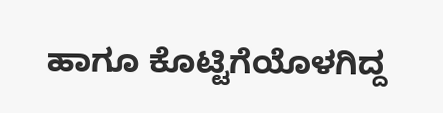ಹಾಗೂ ಕೊಟ್ಟಿಗೆಯೊಳಗಿದ್ದ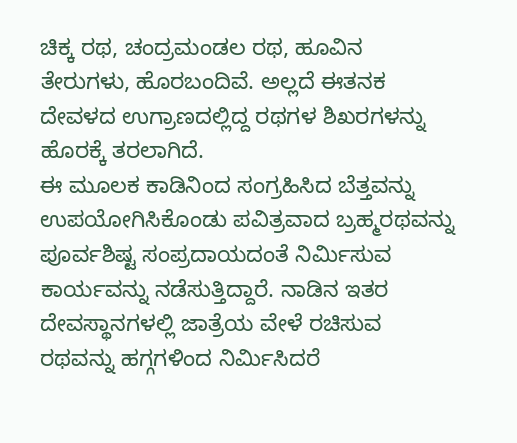ಚಿಕ್ಕ ರಥ, ಚಂದ್ರಮಂಡಲ ರಥ, ಹೂವಿನ ತೇರುಗಳು, ಹೊರಬಂದಿವೆ. ಅಲ್ಲದೆ ಈತನಕ ದೇವಳದ ಉಗ್ರಾಣದಲ್ಲಿದ್ದ ರಥಗಳ ಶಿಖರಗಳನ್ನು ಹೊರಕ್ಕೆ ತರಲಾಗಿದೆ.
ಈ ಮೂಲಕ ಕಾಡಿನಿಂದ ಸಂಗ್ರಹಿಸಿದ ಬೆತ್ತವನ್ನು ಉಪಯೋಗಿಸಿಕೊಂಡು ಪವಿತ್ರವಾದ ಬ್ರಹ್ಮರಥವನ್ನು ಪೂರ್ವಶಿಷ್ಟ ಸಂಪ್ರದಾಯದಂತೆ ನಿರ್ಮಿಸುವ ಕಾರ್ಯವನ್ನು ನಡೆಸುತ್ತಿದ್ದಾರೆ. ನಾಡಿನ ಇತರ ದೇವಸ್ಥಾನಗಳಲ್ಲಿ ಜಾತ್ರೆಯ ವೇಳೆ ರಚಿಸುವ ರಥವನ್ನು ಹಗ್ಗಗಳಿಂದ ನಿರ್ಮಿಸಿದರೆ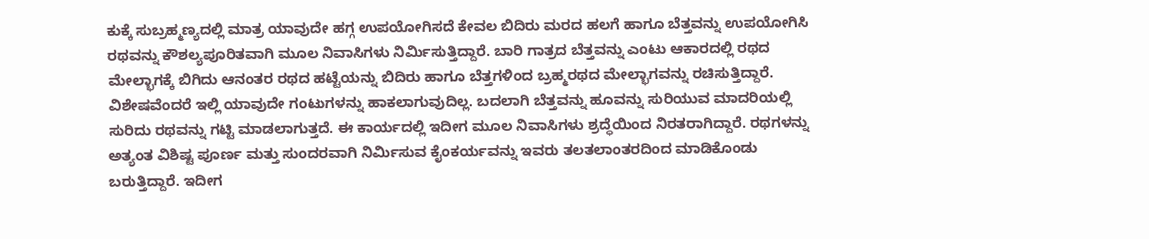ಕುಕ್ಕೆ ಸುಬ್ರಹ್ಮಣ್ಯದಲ್ಲಿ ಮಾತ್ರ ಯಾವುದೇ ಹಗ್ಗ ಉಪಯೋಗಿಸದೆ ಕೇವಲ ಬಿದಿರು ಮರದ ಹಲಗೆ ಹಾಗೂ ಬೆತ್ತವನ್ನು ಉಪಯೋಗಿಸಿ ರಥವನ್ನು ಕೌಶಲ್ಯಪೂರಿತವಾಗಿ ಮೂಲ ನಿವಾಸಿಗಳು ನಿರ್ಮಿಸುತ್ತಿದ್ದಾರೆ. ಬಾರಿ ಗಾತ್ರದ ಬೆತ್ತವನ್ನು ಎಂಟು ಆಕಾರದಲ್ಲಿ ರಥದ ಮೇಲ್ಭಾಗಕ್ಕೆ ಬಿಗಿದು ಆನಂತರ ರಥದ ಹಟ್ಟೆಯನ್ನು ಬಿದಿರು ಹಾಗೂ ಬೆತ್ತಗಳಿಂದ ಬ್ರಹ್ಮರಥದ ಮೇಲ್ಭಾಗವನ್ನು ರಚಿಸುತ್ತಿದ್ದಾರೆ. ವಿಶೇಷವೆಂದರೆ ಇಲ್ಲಿ ಯಾವುದೇ ಗಂಟುಗಳನ್ನು ಹಾಕಲಾಗುವುದಿಲ್ಲ. ಬದಲಾಗಿ ಬೆತ್ತವನ್ನು ಹೂವನ್ನು ಸುರಿಯುವ ಮಾದರಿಯಲ್ಲಿ ಸುರಿದು ರಥವನ್ನು ಗಟ್ಟಿ ಮಾಡಲಾಗುತ್ತದೆ. ಈ ಕಾರ್ಯದಲ್ಲಿ ಇದೀಗ ಮೂಲ ನಿವಾಸಿಗಳು ಶ್ರದ್ಧೆಯಿಂದ ನಿರತರಾಗಿದ್ದಾರೆ. ರಥಗಳನ್ನು ಅತ್ಯಂತ ವಿಶಿಷ್ಟ ಪೂರ್ಣ ಮತ್ತು ಸುಂದರವಾಗಿ ನಿರ್ಮಿಸುವ ಕೈಂಕರ್ಯವನ್ನು ಇವರು ತಲತಲಾಂತರದಿಂದ ಮಾಡಿಕೊಂಡು ಬರುತ್ತಿದ್ದಾರೆ. ಇದೀಗ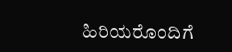ಹಿರಿಯರೊಂದಿಗೆ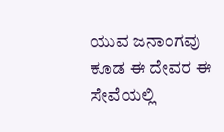ಯುವ ಜನಾಂಗವು ಕೂಡ ಈ ದೇವರ ಈ ಸೇವೆಯಲ್ಲಿ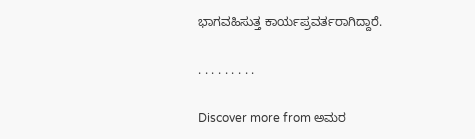ಭಾಗವಹಿಸುತ್ತ ಕಾರ್ಯಪ್ರವರ್ತರಾಗಿದ್ದಾರೆ.

. . . . . . . . .

Discover more from ಅಮರ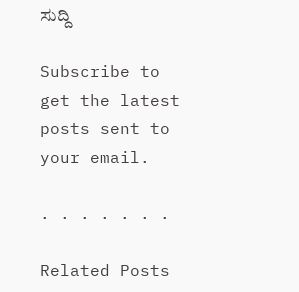ಸುದ್ದಿ

Subscribe to get the latest posts sent to your email.

. . . . . . .

Related Posts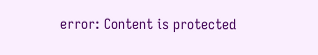error: Content is protected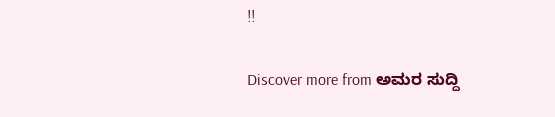!!

Discover more from ಅಮರ ಸುದ್ದಿ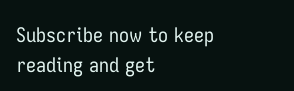Subscribe now to keep reading and get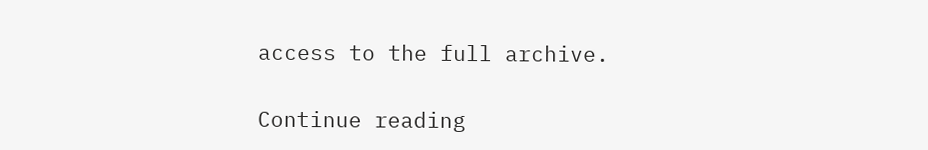access to the full archive.

Continue reading